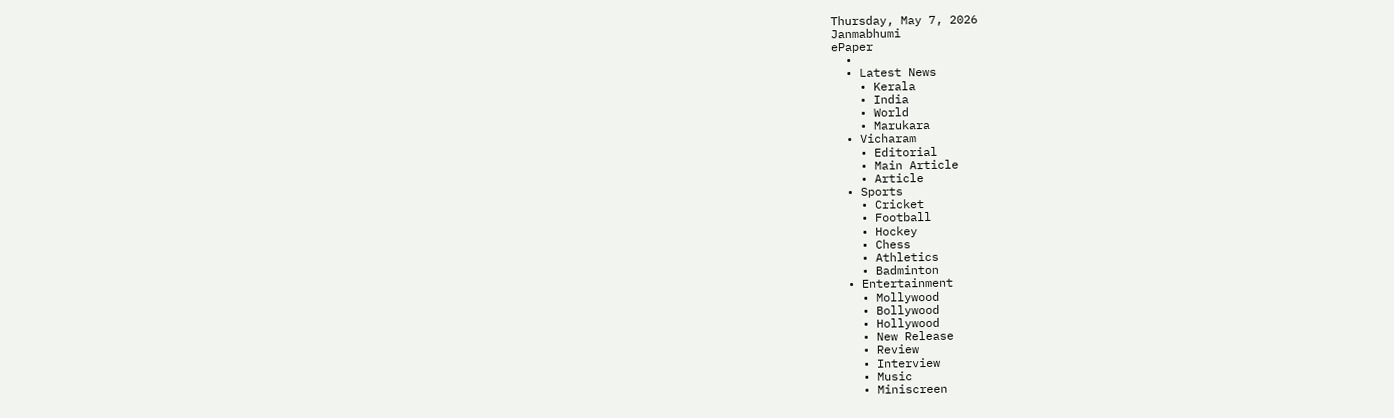Thursday, May 7, 2026
Janmabhumi
ePaper
  •
  • Latest News
    • Kerala
    • India
    • World
    • Marukara
  • Vicharam
    • Editorial
    • Main Article
    • Article
  • Sports
    • Cricket
    • Football
    • Hockey
    • Chess
    • Athletics
    • Badminton
  • Entertainment
    • Mollywood
    • Bollywood
    • Hollywood
    • New Release
    • Review
    • Interview
    • Music
    • Miniscreen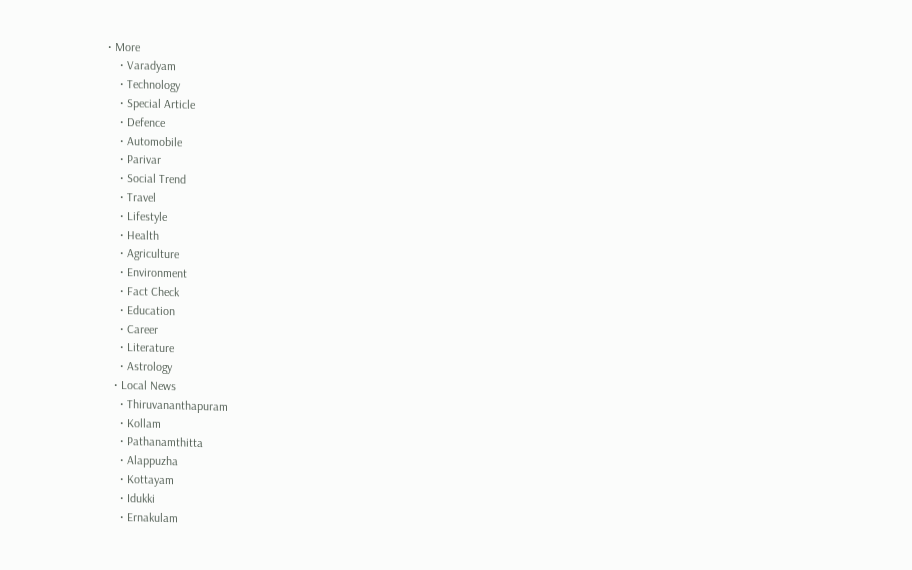• More
    • Varadyam
    • Technology
    • Special Article
    • Defence
    • Automobile
    • Parivar
    • Social Trend
    • Travel
    • Lifestyle
    • Health
    • Agriculture
    • Environment
    • Fact Check
    • Education
    • Career
    • Literature
    • Astrology
  • Local News
    • Thiruvananthapuram
    • Kollam
    • Pathanamthitta
    • Alappuzha
    • Kottayam
    • Idukki
    • Ernakulam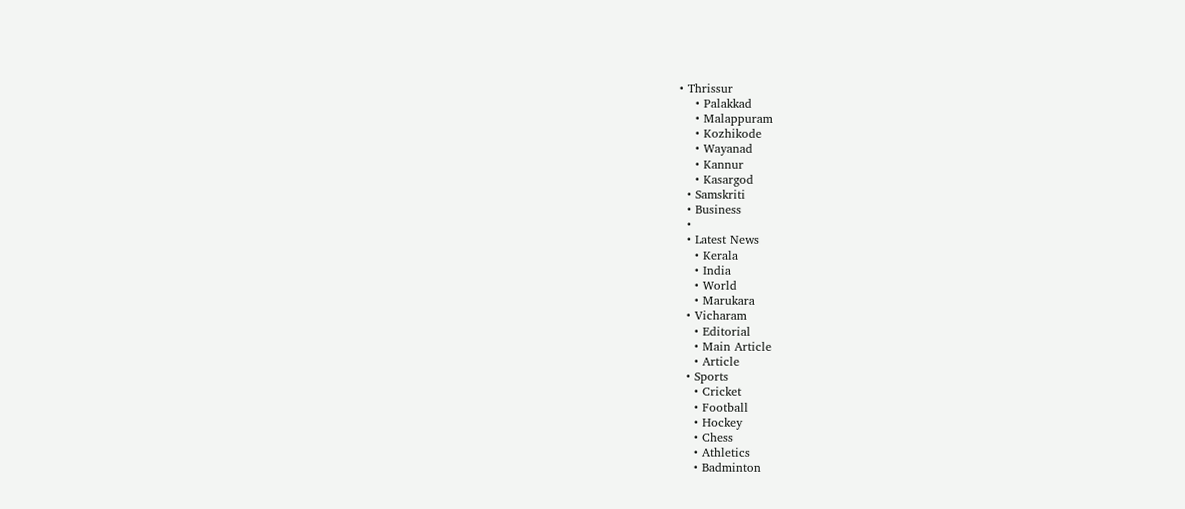• Thrissur
    • Palakkad
    • Malappuram
    • Kozhikode
    • Wayanad
    • Kannur
    • Kasargod
  • Samskriti
  • Business
  •
  • Latest News
    • Kerala
    • India
    • World
    • Marukara
  • Vicharam
    • Editorial
    • Main Article
    • Article
  • Sports
    • Cricket
    • Football
    • Hockey
    • Chess
    • Athletics
    • Badminton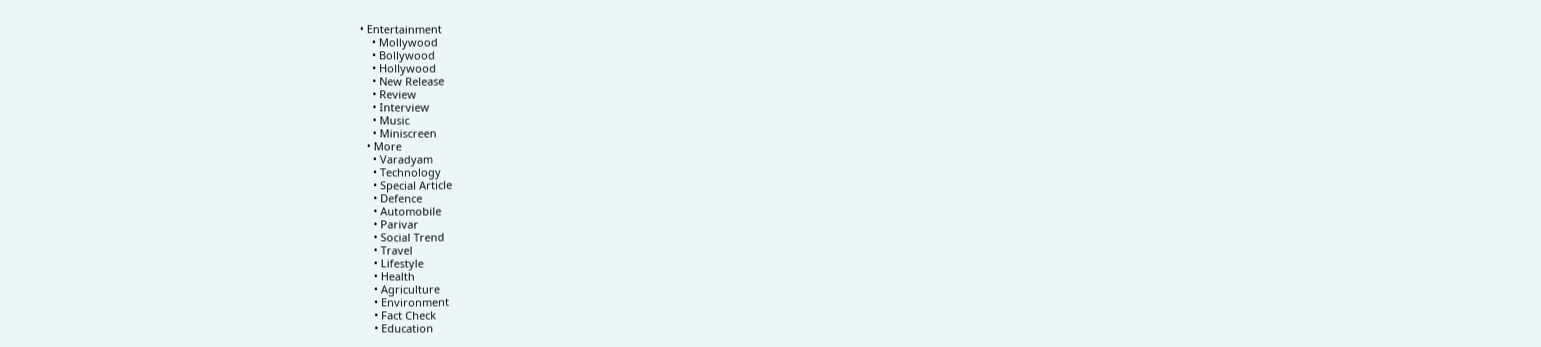• Entertainment
    • Mollywood
    • Bollywood
    • Hollywood
    • New Release
    • Review
    • Interview
    • Music
    • Miniscreen
  • More
    • Varadyam
    • Technology
    • Special Article
    • Defence
    • Automobile
    • Parivar
    • Social Trend
    • Travel
    • Lifestyle
    • Health
    • Agriculture
    • Environment
    • Fact Check
    • Education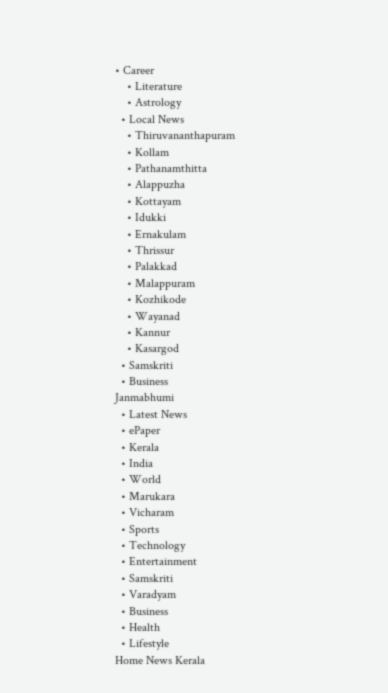• Career
    • Literature
    • Astrology
  • Local News
    • Thiruvananthapuram
    • Kollam
    • Pathanamthitta
    • Alappuzha
    • Kottayam
    • Idukki
    • Ernakulam
    • Thrissur
    • Palakkad
    • Malappuram
    • Kozhikode
    • Wayanad
    • Kannur
    • Kasargod
  • Samskriti
  • Business
Janmabhumi
  • Latest News
  • ePaper
  • Kerala
  • India
  • World
  • Marukara
  • Vicharam
  • Sports
  • Technology
  • Entertainment
  • Samskriti
  • Varadyam
  • Business
  • Health
  • Lifestyle
Home News Kerala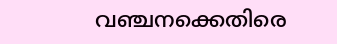വഞ്ചനക്കെതിരെ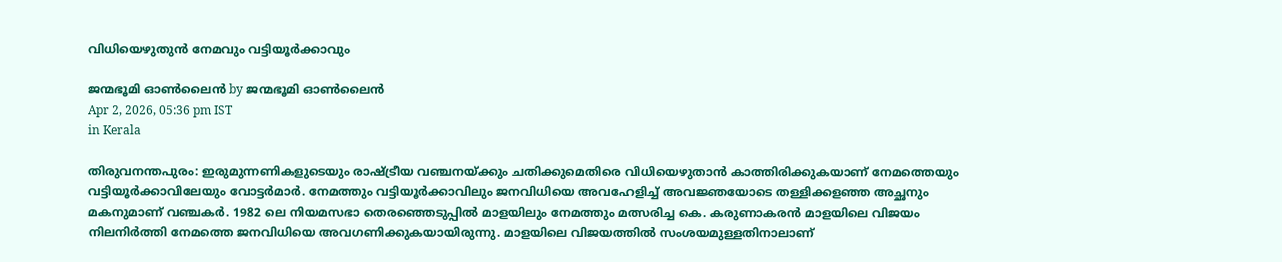വിധിയെഴുതുന്‍ നേമവും വട്ടിയൂര്‍ക്കാവും

ജന്മഭൂമി ഓണ്‍ലൈന്‍ by ജന്മഭൂമി ഓണ്‍ലൈന്‍
Apr 2, 2026, 05:36 pm IST
in Kerala

തിരുവനന്തപുരം: ഇരുമുന്നണികളുടെയും രാഷ്‌ട്രീയ വഞ്ചനയ്‌ക്കും ചതിക്കുമെതിരെ വിധിയെഴുതാന്‍ കാത്തിരിക്കുകയാണ് നേമത്തെയും വട്ടിയൂര്‍ക്കാവിലേയും വോട്ടര്‍മാര്‍. നേമത്തും വട്ടിയൂര്‍ക്കാവിലും ജനവിധിയെ അവഹേളിച്ച് അവജ്ഞയോടെ തള്ളിക്കളഞ്ഞ അച്ഛനും മകനുമാണ് വഞ്ചകര്‍. 1982 ലെ നിയമസഭാ തെരഞ്ഞെടുപ്പില്‍ മാളയിലും നേമത്തും മത്സരിച്ച കെ. കരുണാകരന്‍ മാളയിലെ വിജയം നിലനിര്‍ത്തി നേമത്തെ ജനവിധിയെ അവഗണിക്കുകയായിരുന്നു. മാളയിലെ വിജയത്തില്‍ സംശയമുള്ളതിനാലാണ്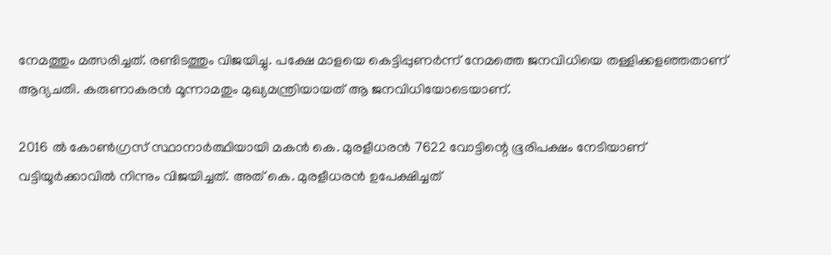നേമത്തും മത്സരിച്ചത്. രണ്ടിടത്തും വിജയിച്ചു. പക്ഷേ മാളയെ കെട്ടിപ്പുണര്‍ന്ന് നേമത്തെ ജനവിധിയെ തള്ളിക്കളഞ്ഞതാണ് ആദ്യചതി. കരുണാകരന്‍ മൂന്നാമതും മുഖ്യമന്ത്രിയായത് ആ ജനവിധിയോടെയാണ്.

2016 ല്‍ കോണ്‍ഗ്രസ് സ്ഥാനാര്‍ത്ഥിയായി മകന്‍ കെ. മുരളീധരന്‍ 7622 വോട്ടിന്റെ ഭൂരിപക്ഷം നേടിയാണ് വട്ടിയൂര്‍ക്കാവില്‍ നിന്നും വിജയിച്ചത്. അത് കെ. മുരളീധരന്‍ ഉപേക്ഷിച്ചത്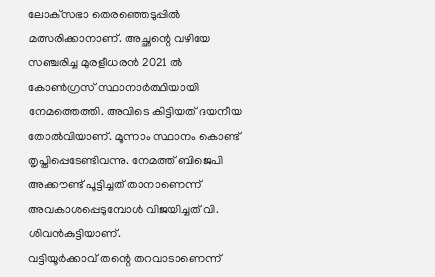ലോക്‌സഭാ തെരഞ്ഞെടുപ്പില്‍ മത്സരിക്കാനാണ്. അച്ഛന്റെ വഴിയേ സഞ്ചരിച്ച മുരളീധരന്‍ 2021 ല്‍ കോണ്‍ഗ്രസ് സ്ഥാനാര്‍ത്ഥിയായി നേമത്തെത്തി. അവിടെ കിട്ടിയത് ദയനീയ തോല്‍വിയാണ്. മൂന്നാം സ്ഥാനം കൊണ്ട് തൃപ്തിപ്പെടേണ്ടിവന്നു. നേമത്ത് ബിജെപി അക്കൗണ്ട് പൂട്ടിച്ചത് താനാണെന്ന് അവകാശപ്പെടുമ്പോള്‍ വിജയിച്ചത് വി. ശിവന്‍കുട്ടിയാണ്.
വട്ടിയൂര്‍ക്കാവ് തന്റെ തറവാടാണെന്ന്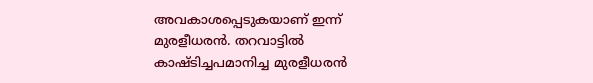അവകാശപ്പെടുകയാണ് ഇന്ന് മുരളീധരന്‍. തറവാട്ടില്‍ കാഷ്ടിച്ചപമാനിച്ച മുരളീധരന്‍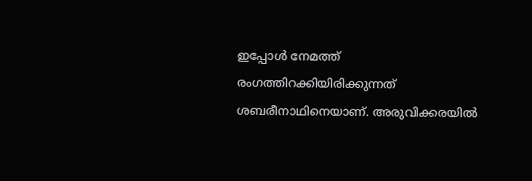ഇപ്പോള്‍ നേമത്ത് രംഗത്തിറക്കിയിരിക്കുന്നത് ശബരീനാഥിനെയാണ്. അരുവിക്കരയില്‍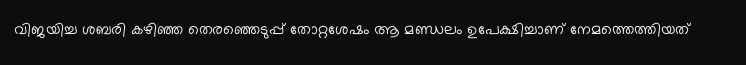വിജയിച്ച ശബരി കഴിഞ്ഞ തെരഞ്ഞെടുപ്പ് തോറ്റശേഷം ആ മണ്ഡലം ഉപേക്ഷിച്ചാണ് നേമത്തെത്തിയത്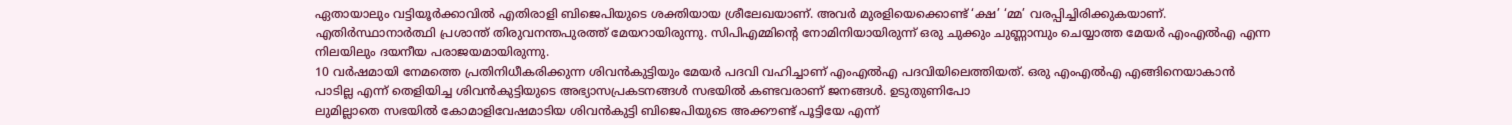ഏതായാലും വട്ടിയൂര്‍ക്കാവില്‍ എതിരാളി ബിജെപിയുടെ ശക്തിയായ ശ്രീലേഖയാണ്. അവര്‍ മുരളിയെക്കൊണ്ട് ‘ക്ഷ’ ‘മ്മ’ വരപ്പിച്ചിരിക്കുകയാണ്. എതിര്‍സ്ഥാനാര്‍ത്ഥി പ്രശാന്ത് തിരുവനന്തപുരത്ത് മേയറായിരുന്നു. സിപിഎമ്മിന്റെ നോമിനിയായിരുന്ന് ഒരു ചുക്കും ചുണ്ണാമ്പും ചെയ്യാത്ത മേയര്‍ എംഎല്‍എ എന്ന നിലയിലും ദയനീയ പരാജയമായിരുന്നു.
10 വര്‍ഷമായി നേമത്തെ പ്രതിനിധീകരിക്കുന്ന ശിവന്‍കുട്ടിയും മേയര്‍ പദവി വഹിച്ചാണ് എംഎല്‍എ പദവിയിലെത്തിയത്. ഒരു എംഎല്‍എ എങ്ങിനെയാകാന്‍ പാടില്ല എന്ന് തെളിയിച്ച ശിവന്‍കുട്ടിയുടെ അഭ്യാസപ്രകടനങ്ങള്‍ സഭയില്‍ കണ്ടവരാണ് ജനങ്ങള്‍. ഉടുതുണിപോ
ലുമില്ലാതെ സഭയില്‍ കോമാളിവേഷമാടിയ ശിവന്‍കുട്ടി ബിജെപിയുടെ അക്കൗണ്ട് പൂട്ടിയേ എന്ന്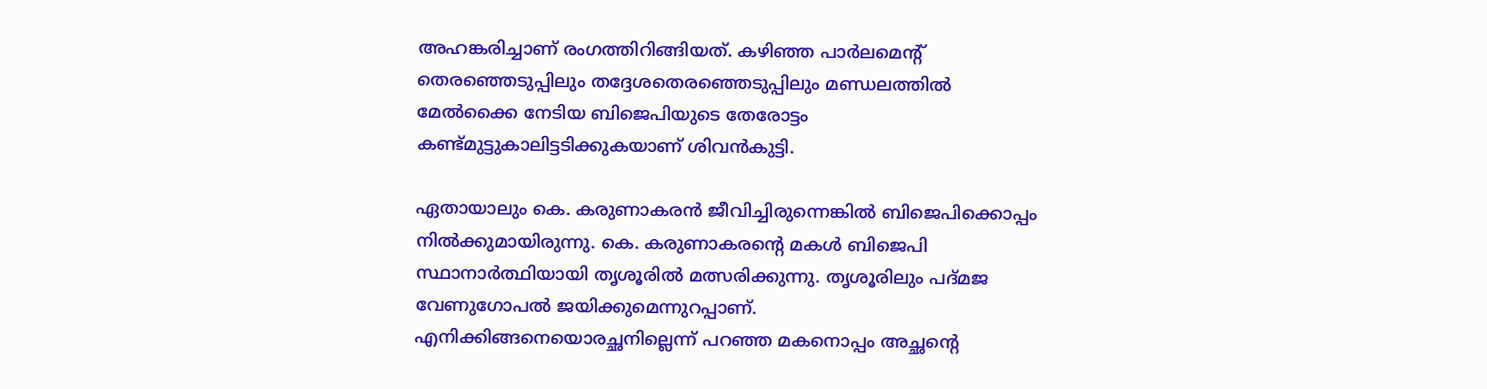അഹങ്കരിച്ചാണ് രംഗത്തിറിങ്ങിയത്. കഴിഞ്ഞ പാര്‍ലമെന്റ് തെരഞ്ഞെടുപ്പിലും തദ്ദേശതെരഞ്ഞെടുപ്പിലും മണ്ഡലത്തില്‍ മേല്‍ക്കൈ നേടിയ ബിജെപിയുടെ തേരോട്ടം കണ്ട്മുട്ടുകാലിട്ടടിക്കുകയാണ് ശിവന്‍കുട്ടി.

ഏതായാലും കെ. കരുണാകരന്‍ ജീവിച്ചിരുന്നെങ്കില്‍ ബിജെപിക്കൊപ്പം നില്‍ക്കുമായിരുന്നു. കെ. കരുണാകരന്റെ മകള്‍ ബിജെപി സ്ഥാനാര്‍ത്ഥിയായി തൃശൂരില്‍ മത്സരിക്കുന്നു. തൃശൂരിലും പദ്മജ വേണുഗോപല്‍ ജയിക്കുമെന്നുറപ്പാണ്. എനിക്കിങ്ങനെയൊരച്ഛനില്ലെന്ന് പറഞ്ഞ മകനൊപ്പം അച്ഛന്റെ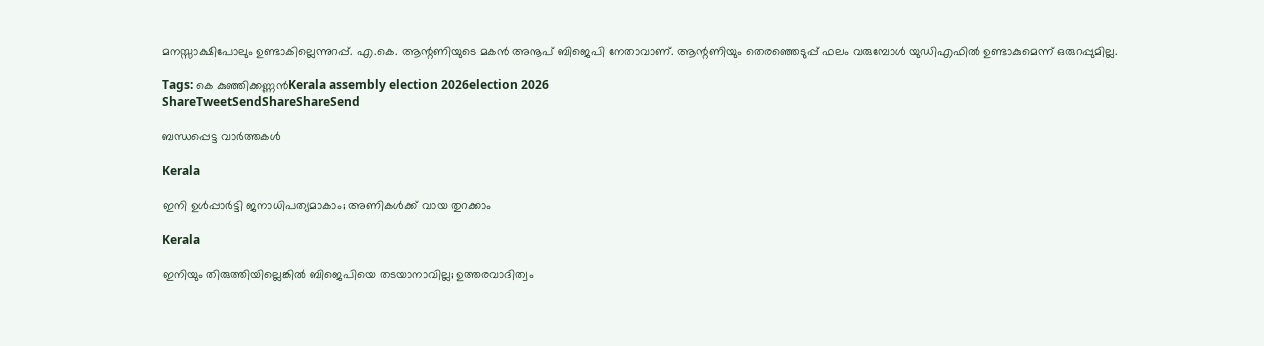മനസ്സാക്ഷിപോലും ഉണ്ടാകില്ലെന്നുറപ്പ്. എ.കെ. ആന്റണിയുടെ മകന്‍ അനൂപ് ബിജെപി നേതാവാണ്. ആന്റണിയും തെരഞ്ഞെടുപ്പ് ഫലം വരുമ്പോള്‍ യുഡിഎഫില്‍ ഉണ്ടാകുമെന്ന് ഒരുറപ്പുമില്ല.

Tags: കെ കുഞ്ഞിക്കണ്ണന്‍Kerala assembly election 2026election 2026
ShareTweetSendShareShareSend

ബന്ധപ്പെട്ട വാര്‍ത്തകള്‍

Kerala

ഇനി ഉള്‍പ്പാര്‍ട്ടി ജനാധിപത്യമാകാം; അണികള്‍ക്ക് വായ തുറക്കാം

Kerala

ഇനിയും തിരുത്തിയില്ലെങ്കില്‍ ബിജെപിയെ തടയാനാവില്ല; ഉത്തരവാദിത്വം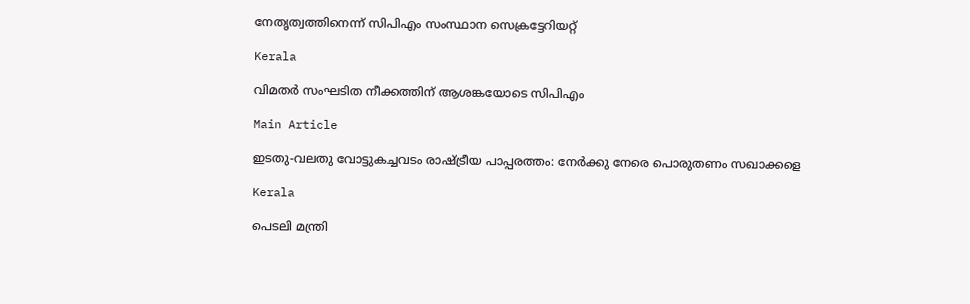നേതൃത്വത്തിനെന്ന് സിപിഎം സംസ്ഥാന സെക്രട്ടേറിയറ്റ്

Kerala

വിമതര്‍ സംഘടിത നീക്കത്തിന് ആശങ്കയോടെ സിപിഎം

Main Article

ഇടതു-വലതു വോട്ടുകച്ചവടം രാഷ്‌ട്രീയ പാപ്പരത്തം: നേര്‍ക്കു നേരെ പൊരുതണം സഖാക്കളെ

Kerala

പെടലി മന്ത്രി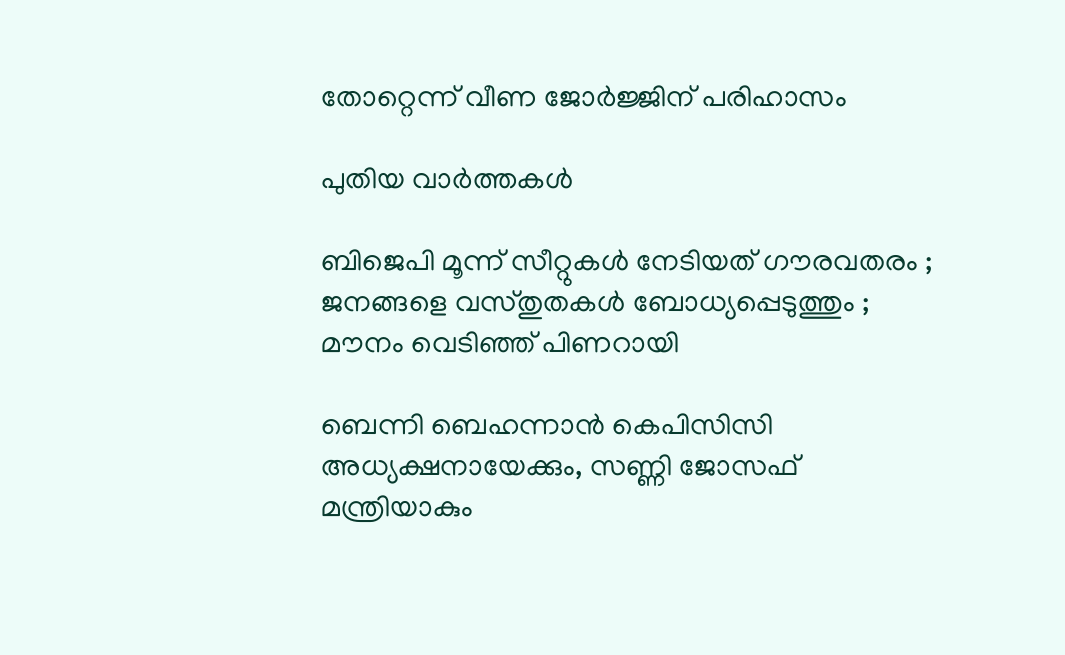തോറ്റെന്ന് വീണ ജോര്‍ജ്ജിന് പരിഹാസം

പുതിയ വാര്‍ത്തകള്‍

ബിജെപി മൂന്ന് സീറ്റുകൾ നേടിയത് ഗൗരവതരം ; ജനങ്ങളെ വസ്തുതകൾ ബോധ്യപ്പെടുത്തും ; മൗനം വെടിഞ്ഞ് പിണറായി

ബെന്നി ബെഹന്നാൻ കെപിസിസി അധ്യക്ഷനായേക്കും, സണ്ണി ജോസഫ് മന്ത്രിയാകും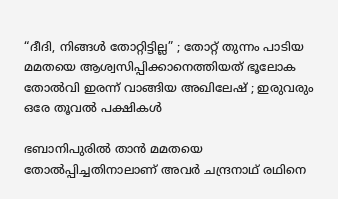“ദീദി, നിങ്ങൾ തോറ്റിട്ടില്ല” ; തോറ്റ് തുന്നം പാടിയ മമതയെ ആശ്വസിപ്പിക്കാനെത്തിയത് ഭൂലോക തോൽവി ഇരന്ന് വാങ്ങിയ അഖിലേഷ് ; ഇരുവരും ഒരേ തൂവൽ പക്ഷികൾ

ഭബാനിപുരിൽ താൻ മമതയെ തോൽപ്പിച്ചതിനാലാണ് അവർ ചന്ദ്രനാഥ് രഥിനെ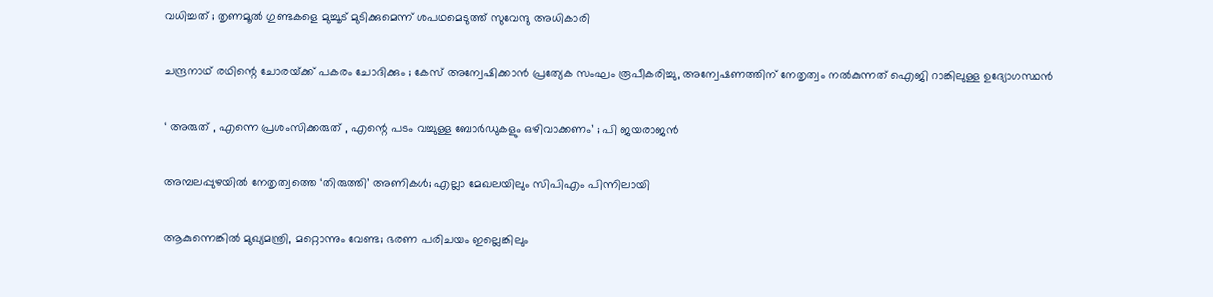വധിച്ചത് ; തൃണമൂൽ ഗുണ്ടകളെ മുച്ചൂട് മുടിക്കുമെന്ന് ശപഥമെടുത്ത് സുവേന്ദു അധികാരി

ചന്ദ്രനാഥ് രഥിന്റെ ചോരയ്‌ക്ക് പകരം ചോദിക്കും ; കേസ് അന്വേഷിക്കാൻ പ്രത്യേക സംഘം രൂപീകരിച്ചു, അന്വേഷണത്തിന് നേതൃത്വം നൽകുന്നത് ഐജി റാങ്കിലുള്ള ഉദ്യോഗസ്ഥൻ

‘ അരുത് , എന്നെ പ്രശംസിക്കരുത് , എന്റെ പടം വച്ചുള്ള ബോര്‍ഡുകളും ഒഴിവാക്കണം’ ; പി ജയരാജൻ

അമ്പലപ്പുഴയില്‍ നേതൃത്വത്തെ ‘തിരുത്തി’ അണികള്‍; എല്ലാ മേഖലയിലും സിപിഎം പിന്നിലായി

ആകുന്നെങ്കിൽ മുഖ്യമന്ത്രി, മറ്റൊന്നും വേണ്ട; ഭരണ പരിചയം ഇല്ലെങ്കിലും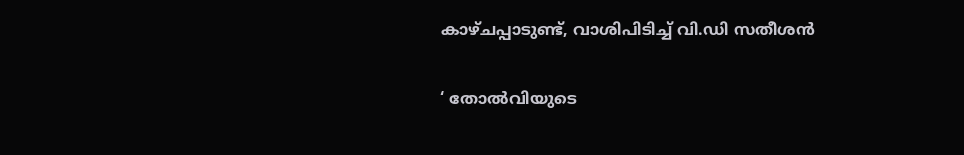കാഴ്ചപ്പാടുണ്ട്, വാശിപിടിച്ച് വി.ഡി സതീശൻ

‘ തോൽവിയുടെ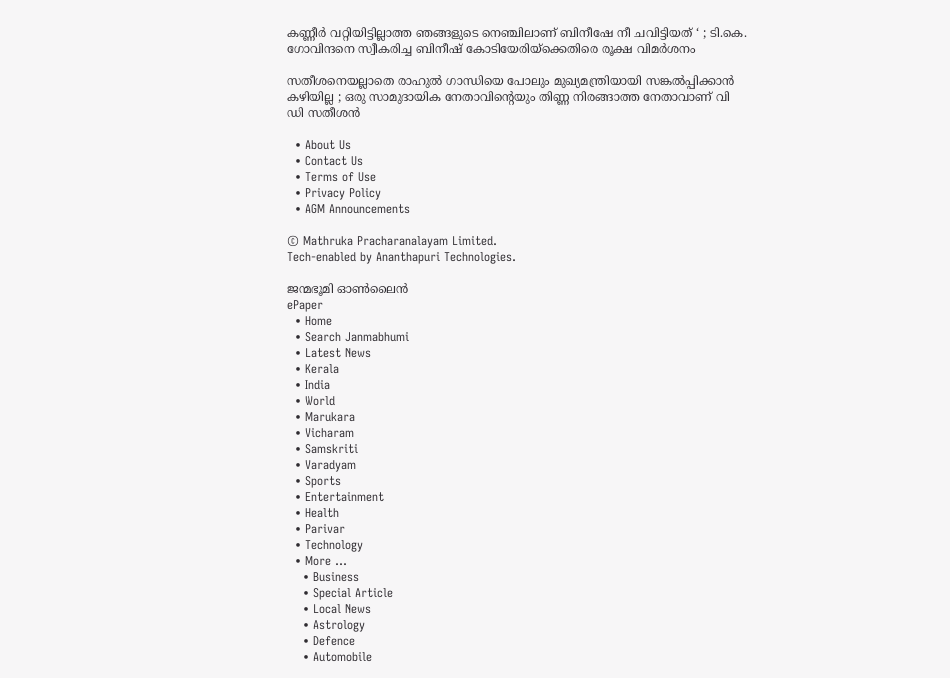കണ്ണീർ വറ്റിയിട്ടില്ലാത്ത ഞങ്ങളുടെ നെഞ്ചിലാണ് ബിനീഷേ നീ ചവിട്ടിയത് ‘ ; ടി.കെ. ഗോവിന്ദനെ സ്വീകരിച്ച ബിനീഷ് കോടിയേരിയ്‌ക്കെതിരെ രൂക്ഷ വിമർശനം

സതീശനെയല്ലാതെ രാഹുൽ ഗാന്ധിയെ പോലും മുഖ്യമന്ത്രിയായി സങ്കൽപ്പിക്കാൻ കഴിയില്ല ; ഒരു സാമുദായിക നേതാവിന്റെയും തിണ്ണ നിരങ്ങാത്ത നേതാവാണ് വി ഡി സതീശൻ

  • About Us
  • Contact Us
  • Terms of Use
  • Privacy Policy
  • AGM Announcements

© Mathruka Pracharanalayam Limited.
Tech-enabled by Ananthapuri Technologies.

ജന്മഭൂമി ഓണ്‍ലൈന്‍
ePaper
  • Home
  • Search Janmabhumi
  • Latest News
  • Kerala
  • India
  • World
  • Marukara
  • Vicharam
  • Samskriti
  • Varadyam
  • Sports
  • Entertainment
  • Health
  • Parivar
  • Technology
  • More …
    • Business
    • Special Article
    • Local News
    • Astrology
    • Defence
    • Automobile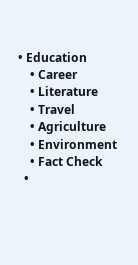• Education
    • Career
    • Literature
    • Travel
    • Agriculture
    • Environment
    • Fact Check
  •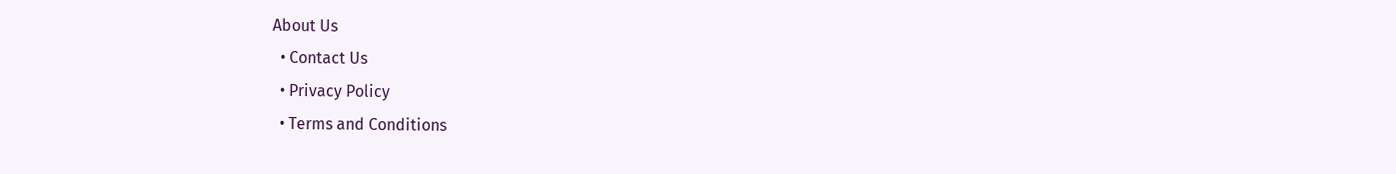About Us
  • Contact Us
  • Privacy Policy
  • Terms and Conditions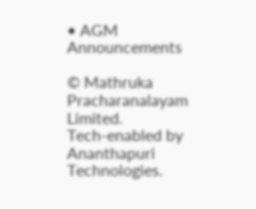• AGM Announcements

© Mathruka Pracharanalayam Limited.
Tech-enabled by Ananthapuri Technologies.